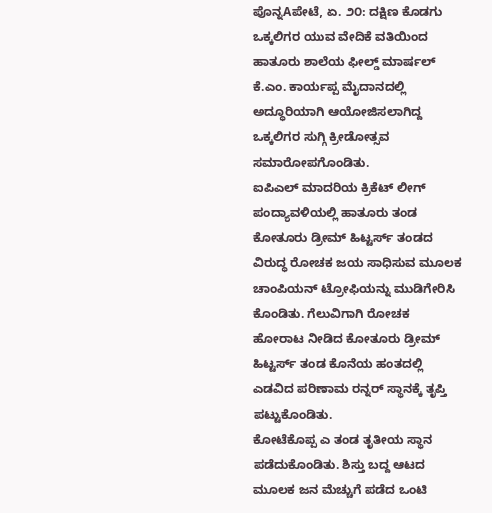ಪೊನ್ನAಪೇಟೆ, ಏ. ೨೦: ದಕ್ಷಿಣ ಕೊಡಗು ಒಕ್ಕಲಿಗರ ಯುವ ವೇದಿಕೆ ವತಿಯಿಂದ ಹಾತೂರು ಶಾಲೆಯ ಫೀಲ್ಡ್ ಮಾರ್ಷಲ್ ಕೆ.ಎಂ. ಕಾರ್ಯಪ್ಪ ಮೈದಾನದಲ್ಲಿ ಅದ್ಧೂರಿಯಾಗಿ ಆಯೋಜಿಸಲಾಗಿದ್ದ ಒಕ್ಕಲಿಗರ ಸುಗ್ಗಿ ಕ್ರೀಡೋತ್ಸವ ಸಮಾರೋಪಗೊಂಡಿತು.
ಐಪಿಎಲ್ ಮಾದರಿಯ ಕ್ರಿಕೆಟ್ ಲೀಗ್ ಪಂದ್ಯಾವಳಿಯಲ್ಲಿ ಹಾತೂರು ತಂಡ ಕೋತೂರು ಡ್ರೀಮ್ ಹಿಟ್ಟರ್ಸ್ ತಂಡದ ವಿರುದ್ಧ ರೋಚಕ ಜಯ ಸಾಧಿಸುವ ಮೂಲಕ ಚಾಂಪಿಯನ್ ಟ್ರೋಫಿಯನ್ನು ಮುಡಿಗೇರಿಸಿ ಕೊಂಡಿತು. ಗೆಲುವಿಗಾಗಿ ರೋಚಕ ಹೋರಾಟ ನೀಡಿದ ಕೋತೂರು ಡ್ರೀಮ್ ಹಿಟ್ಟರ್ಸ್ ತಂಡ ಕೊನೆಯ ಹಂತದಲ್ಲಿ ಎಡವಿದ ಪರಿಣಾಮ ರನ್ನರ್ ಸ್ಥಾನಕ್ಕೆ ತೃಪ್ತಿ ಪಟ್ಟುಕೊಂಡಿತು.
ಕೋಟೆಕೊಪ್ಪ ಎ ತಂಡ ತೃತೀಯ ಸ್ಥಾನ ಪಡೆದುಕೊಂಡಿತು. ಶಿಸ್ತು ಬದ್ದ ಆಟದ ಮೂಲಕ ಜನ ಮೆಚ್ಚುಗೆ ಪಡೆದ ಒಂಟಿ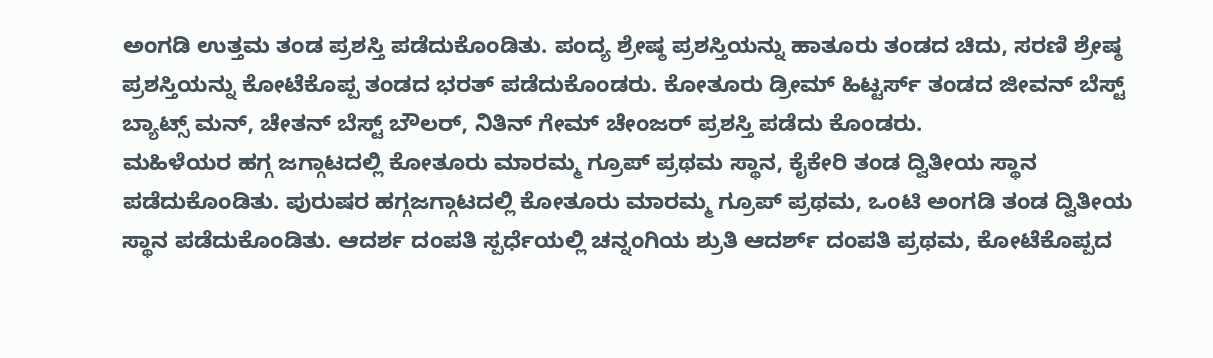ಅಂಗಡಿ ಉತ್ತಮ ತಂಡ ಪ್ರಶಸ್ತಿ ಪಡೆದುಕೊಂಡಿತು. ಪಂದ್ಯ ಶ್ರೇಷ್ಠ ಪ್ರಶಸ್ತಿಯನ್ನು ಹಾತೂರು ತಂಡದ ಚಿದು, ಸರಣಿ ಶ್ರೇಷ್ಠ ಪ್ರಶಸ್ತಿಯನ್ನು ಕೋಟೆಕೊಪ್ಪ ತಂಡದ ಭರತ್ ಪಡೆದುಕೊಂಡರು. ಕೋತೂರು ಡ್ರೀಮ್ ಹಿಟ್ಟರ್ಸ್ ತಂಡದ ಜೀವನ್ ಬೆಸ್ಟ್ ಬ್ಯಾಟ್ಸ್ ಮನ್, ಚೇತನ್ ಬೆಸ್ಟ್ ಬೌಲರ್, ನಿತಿನ್ ಗೇಮ್ ಚೇಂಜರ್ ಪ್ರಶಸ್ತಿ ಪಡೆದು ಕೊಂಡರು.
ಮಹಿಳೆಯರ ಹಗ್ಗ ಜಗ್ಗಾಟದಲ್ಲಿ ಕೋತೂರು ಮಾರಮ್ಮ ಗ್ರೂಪ್ ಪ್ರಥಮ ಸ್ಥಾನ, ಕೈಕೇರಿ ತಂಡ ದ್ವಿತೀಯ ಸ್ಥಾನ ಪಡೆದುಕೊಂಡಿತು. ಪುರುಷರ ಹಗ್ಗಜಗ್ಗಾಟದಲ್ಲಿ ಕೋತೂರು ಮಾರಮ್ಮ ಗ್ರೂಪ್ ಪ್ರಥಮ, ಒಂಟಿ ಅಂಗಡಿ ತಂಡ ದ್ವಿತೀಯ ಸ್ಥಾನ ಪಡೆದುಕೊಂಡಿತು. ಆದರ್ಶ ದಂಪತಿ ಸ್ಪರ್ಧೆಯಲ್ಲಿ ಚನ್ನಂಗಿಯ ಶ್ರುತಿ ಆದರ್ಶ್ ದಂಪತಿ ಪ್ರಥಮ, ಕೋಟೆಕೊಪ್ಪದ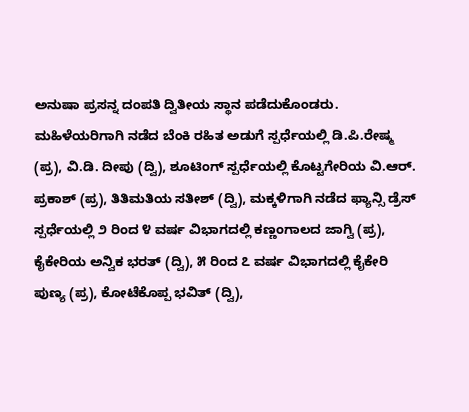ಅನುಷಾ ಪ್ರಸನ್ನ ದಂಪತಿ ದ್ವಿತೀಯ ಸ್ಥಾನ ಪಡೆದುಕೊಂಡರು. ಮಹಿಳೆಯರಿಗಾಗಿ ನಡೆದ ಬೆಂಕಿ ರಹಿತ ಅಡುಗೆ ಸ್ಪರ್ಧೆಯಲ್ಲಿ ಡಿ.ಪಿ.ರೇಷ್ಮ (ಪ್ರ), ವಿ.ಡಿ. ದೀಪು (ದ್ವಿ), ಶೂಟಿಂಗ್ ಸ್ಪರ್ಧೆಯಲ್ಲಿ ಕೊಟ್ಟಗೇರಿಯ ವಿ.ಆರ್. ಪ್ರಕಾಶ್ (ಪ್ರ), ತಿತಿಮತಿಯ ಸತೀಶ್ (ದ್ವಿ), ಮಕ್ಕಳಿಗಾಗಿ ನಡೆದ ಫ್ಯಾನ್ಸಿ ಡ್ರೆಸ್ ಸ್ಪರ್ಧೆಯಲ್ಲಿ ೨ ರಿಂದ ೪ ವರ್ಷ ವಿಭಾಗದಲ್ಲಿ ಕಣ್ಣಂಗಾಲದ ಜಾಗ್ವಿ (ಪ್ರ), ಕೈಕೇರಿಯ ಅನ್ವಿಕ ಭರತ್ (ದ್ವಿ), ೫ ರಿಂದ ೭ ವರ್ಷ ವಿಭಾಗದಲ್ಲಿ ಕೈಕೇರಿ ಪುಣ್ಯ (ಪ್ರ), ಕೋಟೆಕೊಪ್ಪ ಭವಿತ್ (ದ್ವಿ),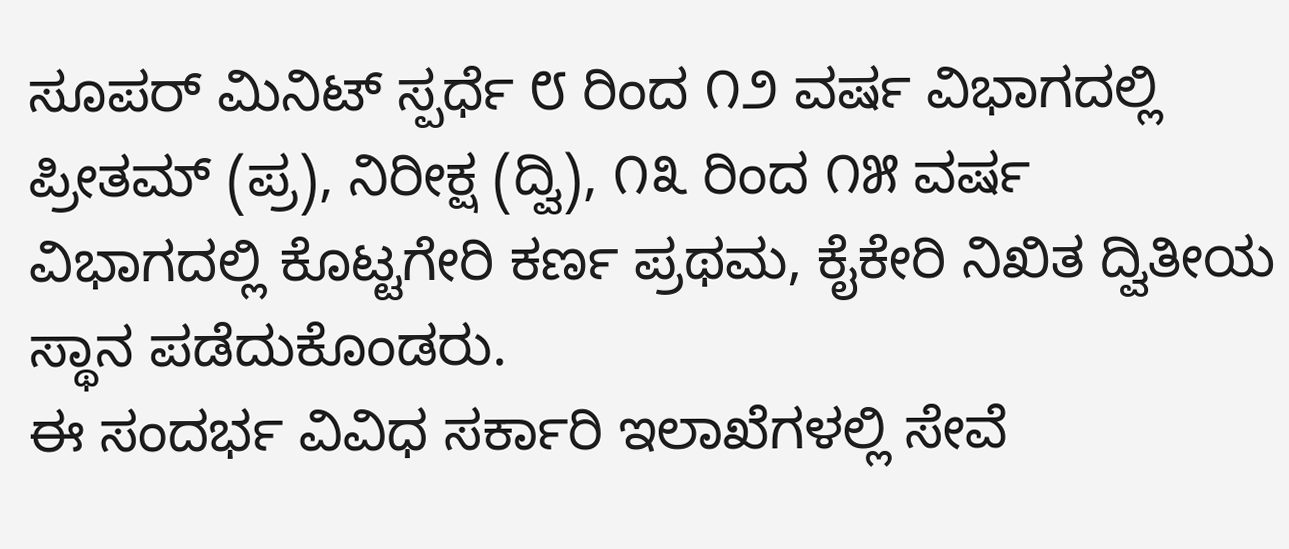ಸೂಪರ್ ಮಿನಿಟ್ ಸ್ಪರ್ಧೆ ೮ ರಿಂದ ೧೨ ವರ್ಷ ವಿಭಾಗದಲ್ಲಿ ಪ್ರೀತಮ್ (ಪ್ರ), ನಿರೀಕ್ಷ (ದ್ವಿ), ೧೩ ರಿಂದ ೧೫ ವರ್ಷ ವಿಭಾಗದಲ್ಲಿ ಕೊಟ್ಟಗೇರಿ ಕರ್ಣ ಪ್ರಥಮ, ಕೈಕೇರಿ ನಿಖಿತ ದ್ವಿತೀಯ ಸ್ಥಾನ ಪಡೆದುಕೊಂಡರು.
ಈ ಸಂದರ್ಭ ವಿವಿಧ ಸರ್ಕಾರಿ ಇಲಾಖೆಗಳಲ್ಲಿ ಸೇವೆ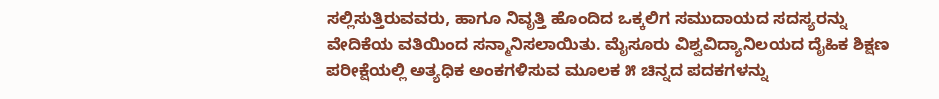ಸಲ್ಲಿಸುತ್ತಿರುವವರು, ಹಾಗೂ ನಿವೃತ್ತಿ ಹೊಂದಿದ ಒಕ್ಕಲಿಗ ಸಮುದಾಯದ ಸದಸ್ಯರನ್ನು ವೇದಿಕೆಯ ವತಿಯಿಂದ ಸನ್ಮಾನಿಸಲಾಯಿತು. ಮೈಸೂರು ವಿಶ್ವವಿದ್ಯಾನಿಲಯದ ದೈಹಿಕ ಶಿಕ್ಷಣ ಪರೀಕ್ಷೆಯಲ್ಲಿ ಅತ್ಯಧಿಕ ಅಂಕಗಳಿಸುವ ಮೂಲಕ ೫ ಚಿನ್ನದ ಪದಕಗಳನ್ನು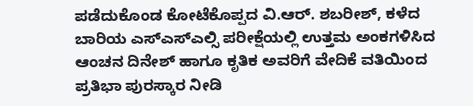ಪಡೆದುಕೊಂಡ ಕೋಟೆಕೊಪ್ಪದ ವಿ.ಆರ್. ಶಬರೀಶ್, ಕಳೆದ ಬಾರಿಯ ಎಸ್ಎಸ್ಎಲ್ಸಿ ಪರೀಕ್ಷೆಯಲ್ಲಿ ಉತ್ತಮ ಅಂಕಗಳಿಸಿದ ಆಂಚನ ದಿನೇಶ್ ಹಾಗೂ ಕೃತಿಕ ಅವರಿಗೆ ವೇದಿಕೆ ವತಿಯಿಂದ ಪ್ರತಿಭಾ ಪುರಸ್ಕಾರ ನೀಡಿ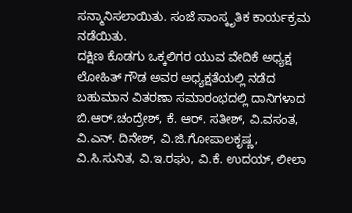ಸನ್ಮಾನಿಸಲಾಯಿತು. ಸಂಜೆ ಸಾಂಸ್ಕೃತಿಕ ಕಾರ್ಯಕ್ರಮ ನಡೆಯಿತು.
ದಕ್ಷಿಣ ಕೊಡಗು ಒಕ್ಕಲಿಗರ ಯುವ ವೇದಿಕೆ ಅಧ್ಯಕ್ಷ ಲೋಹಿತ್ ಗೌಡ ಅವರ ಅಧ್ಯಕ್ಷತೆಯಲ್ಲಿ ನಡೆದ ಬಹುಮಾನ ವಿತರಣಾ ಸಮಾರಂಭದಲ್ಲಿ ದಾನಿಗಳಾದ ಬಿ.ಆರ್.ಚಂದ್ರೇಶ್, ಕೆ. ಆರ್. ಸತೀಶ್, ವಿ.ವಸಂತ, ವಿ.ಎನ್. ದಿನೇಶ್, ವಿ.ಜಿ.ಗೋಪಾಲಕೃಷ್ಣ, ವಿ.ಸಿ.ಸುನಿತ, ವಿ.ಇ.ರಘು, ವಿ.ಕೆ. ಉದಯ್, ಲೀಲಾ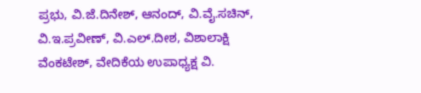ಪ್ರಭು, ವಿ.ಜೆ.ದಿನೇಶ್, ಆನಂದ್, ವಿ.ವೈ.ಸಚಿನ್, ವಿ.ಇ.ಪ್ರವೀಣ್, ವಿ.ಎಲ್.ದೀಶ, ವಿಶಾಲಾಕ್ಷಿ ವೆಂಕಟೇಶ್, ವೇದಿಕೆಯ ಉಪಾಧ್ಯಕ್ಷ ವಿ.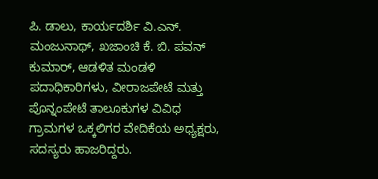ಪಿ. ಡಾಲು, ಕಾರ್ಯದರ್ಶಿ ವಿ.ಎನ್. ಮಂಜುನಾಥ್, ಖಜಾಂಚಿ ಕೆ. ಬಿ. ಪವನ್ ಕುಮಾರ್, ಆಡಳಿತ ಮಂಡಳಿ ಪದಾಧಿಕಾರಿಗಳು, ವೀರಾಜಪೇಟೆ ಮತ್ತು ಪೊನ್ನಂಪೇಟೆ ತಾಲೂಕುಗಳ ವಿವಿಧ ಗ್ರಾಮಗಳ ಒಕ್ಕಲಿಗರ ವೇದಿಕೆಯ ಅಧ್ಯಕ್ಷರು, ಸದಸ್ಯರು ಹಾಜರಿದ್ದರು.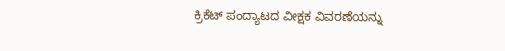ಕ್ರಿಕೆಟ್ ಪಂದ್ಯಾಟದ ವೀಕ್ಷಕ ವಿವರಣೆಯನ್ನು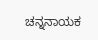ಚನ್ನನಾಯಕ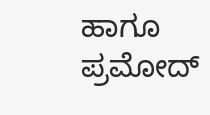ಹಾಗೂ ಪ್ರಮೋದ್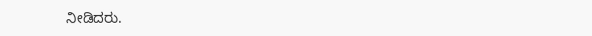ನೀಡಿದರು.